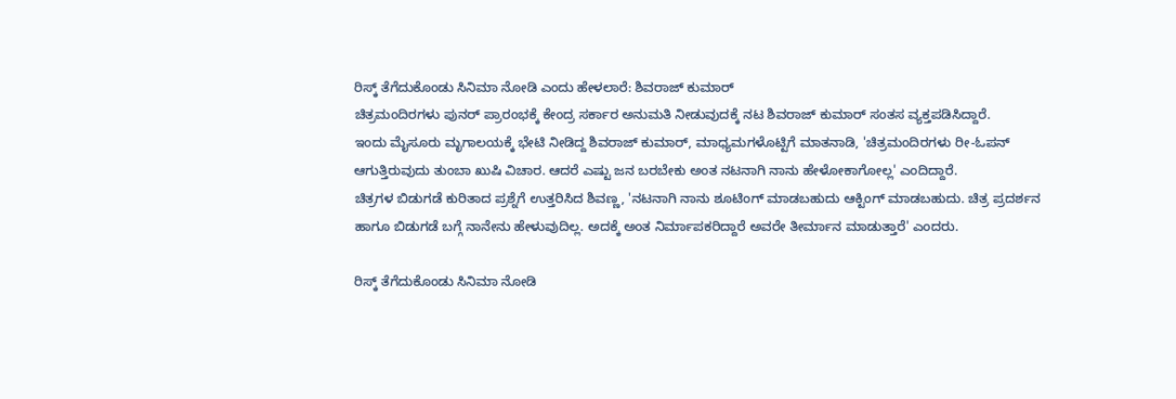ರಿಸ್ಕ್ ತೆಗೆದುಕೊಂಡು ಸಿನಿಮಾ ನೋಡಿ ಎಂದು ಹೇಳಲಾರೆ: ಶಿವರಾಜ್ ಕುಮಾರ್
ಚಿತ್ರಮಂದಿರಗಳು ಪುನರ್ ಪ್ರಾರಂಭಕ್ಕೆ ಕೇಂದ್ರ ಸರ್ಕಾರ ಅನುಮತಿ ನೀಡುವುದಕ್ಕೆ ನಟ ಶಿವರಾಜ್ ಕುಮಾರ್ ಸಂತಸ ವ್ಯಕ್ತಪಡಿಸಿದ್ದಾರೆ.
ಇಂದು ಮೈಸೂರು ಮೃಗಾಲಯಕ್ಕೆ ಭೇಟಿ ನೀಡಿದ್ದ ಶಿವರಾಜ್ ಕುಮಾರ್, ಮಾಧ್ಯಮಗಳೊಟ್ಟಿಗೆ ಮಾತನಾಡಿ, 'ಚಿತ್ರಮಂದಿರಗಳು ರೀ-ಓಪನ್ ಆಗುತ್ತಿರುವುದು ತುಂಬಾ ಖುಷಿ ವಿಚಾರ. ಆದರೆ ಎಷ್ಟು ಜನ ಬರಬೇಕು ಅಂತ ನಟನಾಗಿ ನಾನು ಹೇಳೋಕಾಗೋಲ್ಲ' ಎಂದಿದ್ದಾರೆ.
ಚಿತ್ರಗಳ ಬಿಡುಗಡೆ ಕುರಿತಾದ ಪ್ರಶ್ನೆಗೆ ಉತ್ತರಿಸಿದ ಶಿವಣ್ಣ, 'ನಟನಾಗಿ ನಾನು ಶೂಟಿಂಗ್ ಮಾಡಬಹುದು ಆಕ್ಟಿಂಗ್ ಮಾಡಬಹುದು. ಚಿತ್ರ ಪ್ರದರ್ಶನ ಹಾಗೂ ಬಿಡುಗಡೆ ಬಗ್ಗೆ ನಾನೇನು ಹೇಳುವುದಿಲ್ಲ. ಅದಕ್ಕೆ ಅಂತ ನಿರ್ಮಾಪಕರಿದ್ದಾರೆ ಅವರೇ ತೀರ್ಮಾನ ಮಾಡುತ್ತಾರೆ' ಎಂದರು.

ರಿಸ್ಕ್ ತೆಗೆದುಕೊಂಡು ಸಿನಿಮಾ ನೋಡಿ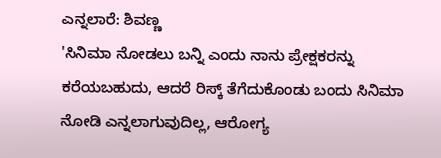ಎನ್ನಲಾರೆ: ಶಿವಣ್ಣ
'ಸಿನಿಮಾ ನೋಡಲು ಬನ್ನಿ ಎಂದು ನಾನು ಪ್ರೇಕ್ಷಕರನ್ನು ಕರೆಯಬಹುದು, ಆದರೆ ರಿಸ್ಕ್ ತೆಗೆದುಕೊಂಡು ಬಂದು ಸಿನಿಮಾ ನೋಡಿ ಎನ್ನಲಾಗುವುದಿಲ್ಲ, ಆರೋಗ್ಯ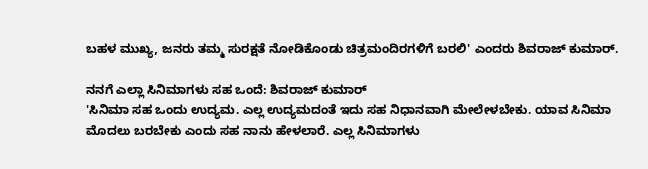ಬಹಳ ಮುಖ್ಯ, ಜನರು ತಮ್ಮ ಸುರಕ್ಷತೆ ನೋಡಿಕೊಂಡು ಚಿತ್ರಮಂದಿರಗಳಿಗೆ ಬರಲಿ' ಎಂದರು ಶಿವರಾಜ್ ಕುಮಾರ್.

ನನಗೆ ಎಲ್ಲಾ ಸಿನಿಮಾಗಳು ಸಹ ಒಂದೆ: ಶಿವರಾಜ್ ಕುಮಾರ್
'ಸಿನಿಮಾ ಸಹ ಒಂದು ಉದ್ಯಮ. ಎಲ್ಲ ಉದ್ಯಮದಂತೆ ಇದು ಸಹ ನಿಧಾನವಾಗಿ ಮೇಲೇಳಬೇಕು. ಯಾವ ಸಿನಿಮಾ ಮೊದಲು ಬರಬೇಕು ಎಂದು ಸಹ ನಾನು ಹೇಳಲಾರೆ. ಎಲ್ಲ ಸಿನಿಮಾಗಳು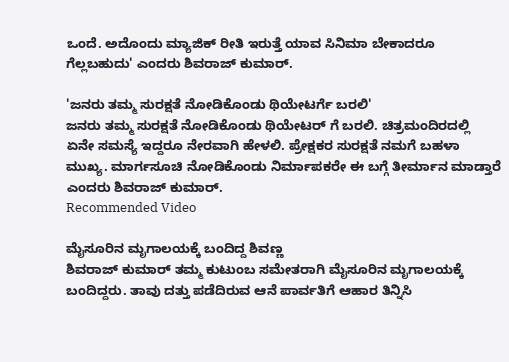ಒಂದೆ. ಅದೊಂದು ಮ್ಯಾಜಿಕ್ ರೀತಿ ಇರುತ್ತೆ ಯಾವ ಸಿನಿಮಾ ಬೇಕಾದರೂ ಗೆಲ್ಲಬಹುದು' ಎಂದರು ಶಿವರಾಜ್ ಕುಮಾರ್.

'ಜನರು ತಮ್ಮ ಸುರಕ್ಷತೆ ನೋಡಿಕೊಂಡು ಥಿಯೇಟರ್ಗೆ ಬರಲಿ'
ಜನರು ತಮ್ಮ ಸುರಕ್ಷತೆ ನೋಡಿಕೊಂಡು ಥಿಯೇಟರ್ ಗೆ ಬರಲಿ. ಚಿತ್ರಮಂದಿರದಲ್ಲಿ ಏನೇ ಸಮಸ್ಯೆ ಇದ್ದರೂ ನೇರವಾಗಿ ಹೇಳಲಿ. ಪ್ರೇಕ್ಷಕರ ಸುರಕ್ಷತೆ ನಮಗೆ ಬಹಳಾ ಮುಖ್ಯ. ಮಾರ್ಗಸೂಚಿ ನೋಡಿಕೊಂಡು ನಿರ್ಮಾಪಕರೇ ಈ ಬಗ್ಗೆ ತೀರ್ಮಾನ ಮಾಡ್ತಾರೆ ಎಂದರು ಶಿವರಾಜ್ ಕುಮಾರ್.
Recommended Video

ಮೈಸೂರಿನ ಮೃಗಾಲಯಕ್ಕೆ ಬಂದಿದ್ದ ಶಿವಣ್ಣ
ಶಿವರಾಜ್ ಕುಮಾರ್ ತಮ್ಮ ಕುಟುಂಬ ಸಮೇತರಾಗಿ ಮೈಸೂರಿನ ಮೃಗಾಲಯಕ್ಕೆ ಬಂದಿದ್ದರು. ತಾವು ದತ್ತು ಪಡೆದಿರುವ ಆನೆ ಪಾರ್ವತಿಗೆ ಆಹಾರ ತಿನ್ನಿಸಿ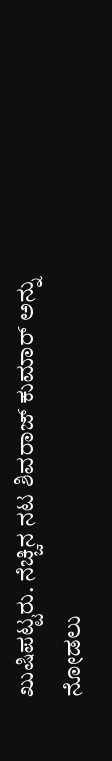ಖುಷಿಪಟ್ಟರು. ನೆಚ್ಚಿನ ನಟ ಶಿವರಾಜ್ ಕುಮಾರ್ ಅನ್ನು ನೋಡಲು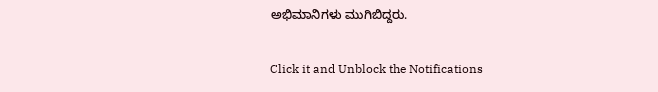ಅಭಿಮಾನಿಗಳು ಮುಗಿಬಿದ್ದರು.


Click it and Unblock the Notifications